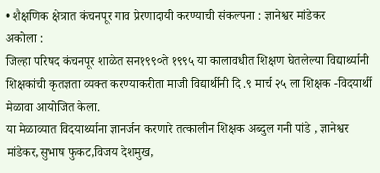• शैक्षणिक क्षेत्रात कंचनपूर गाव प्रेरणादायी करण्याची संकल्पना : ज्ञानेश्वर मांडेकर
अकोला :
जिल्हा परिषद कंचनपूर शाळेत सन१९९०ते १९९५ या कालावधीत शिक्षण घेतलेल्या विद्यार्थ्यानी शिक्षकांची कृतज्ञता व्यक्त करण्याकरीता माजी विद्यार्थीनी दि .९ मार्च २५ ला शिक्षक -विदयार्थी मेळावा आयोजित केला.
या मेळाव्यात विदयार्थ्याना ज्ञानर्जन करणारे तत्कालीन शिक्षक अब्दुल गनी पांडे , ज्ञानेश्वर मांडेकर,सुभाष फुकट,विजय देशमुख,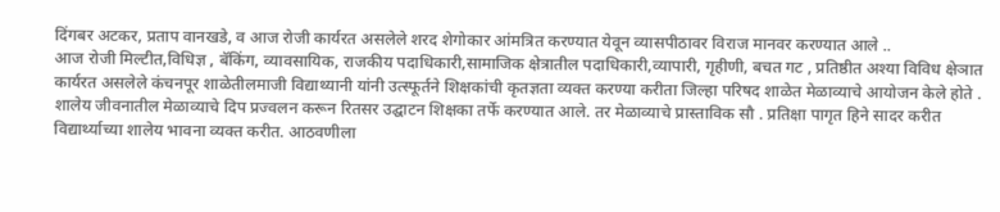दिंगबर अटकर, प्रताप वानखडे, व आज रोजी कार्यरत असलेले शरद शेगोकार आंमत्रित करण्यात येवून व्यासपीठावर विराज मानवर करण्यात आले ..
आज रोजी मिल्टीत,विधिज्ञ , बॅकिंग, व्यावसायिक, राजकीय पदाधिकारी,सामाजिक क्षेत्रातील पदाधिकारी,व्यापारी, गृहीणी, बचत गट , प्रतिष्ठीत अश्या विविध क्षेञात कार्यरत असलेले कंचनपूर शाळेतीलमाजी विद्याथ्यानी यांनी उत्स्फूर्तने शिक्षकांची कृतज्ञता व्यक्त करण्या करीता जिल्हा परिषद शाळेत मेळाव्याचे आयोजन केले होते .
शालेय जीवनातील मेळाव्याचे दिप प्रज्वलन करून रितसर उद्घाटन शिक्षका तर्फे करण्यात आले. तर मेळाव्याचे प्रास्ताविक सौ . प्रतिक्षा पागृत हिने सादर करीत विद्यार्थ्याच्या शालेय भावना व्यक्त करीत. आठवणीला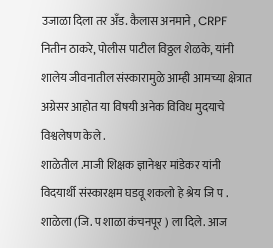उजाळा दिला तर अँड. कैलास अनमाने , CRPF नितीन ठाकरे, पोलीस पाटील विठ्ठल शेळके, यांनी शालेय जीवनातील संस्कारामुळे आम्ही आमच्या क्षेत्रात अग्रेसर आहोत या विषयी अनेक विविध मुदयाचे विश्वलेषण केले .
शाळेतील .माजी शिक्षक ज्ञानेश्वर मांडेकर यांनी विदयार्थी संस्कारक्षम घडवू शकलो हे श्रेय जि प . शाळेला (जि. प शाळा कंचनपूर ) ला दिले. आज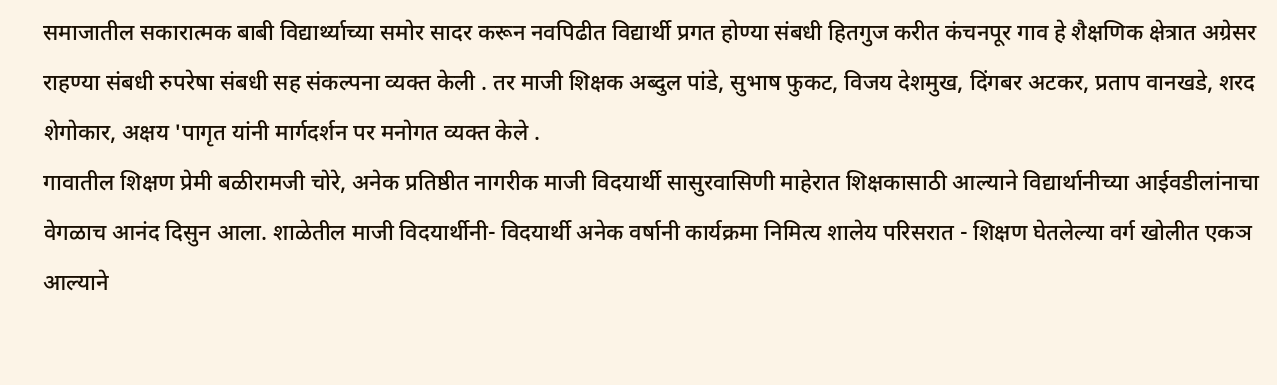समाजातील सकारात्मक बाबी विद्यार्थ्याच्या समोर सादर करून नवपिढीत विद्यार्थी प्रगत होण्या संबधी हितगुज करीत कंचनपूर गाव हे शैक्षणिक क्षेत्रात अग्रेसर राहण्या संबधी रुपरेषा संबधी सह संकल्पना व्यक्त केली . तर माजी शिक्षक अब्दुल पांडे, सुभाष फुकट, विजय देशमुख, दिंगबर अटकर, प्रताप वानखडे, शरद शेगोकार, अक्षय 'पागृत यांनी मार्गदर्शन पर मनोगत व्यक्त केले .
गावातील शिक्षण प्रेमी बळीरामजी चोरे, अनेक प्रतिष्ठीत नागरीक माजी विदयार्थी सासुरवासिणी माहेरात शिक्षकासाठी आल्याने विद्यार्थानीच्या आईवडीलांनाचा वेगळाच आनंद दिसुन आला. शाळेतील माजी विदयार्थीनी- विदयार्थी अनेक वर्षानी कार्यक्रमा निमित्य शालेय परिसरात - शिक्षण घेतलेल्या वर्ग खोलीत एकञ आल्याने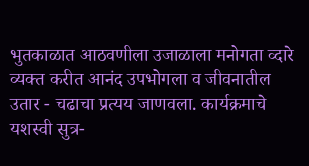भुतकाळात आठवणीला उजाळाला मनोगता व्दारे व्यक्त करीत आनंद उपभोगला व जीवनातील उतार - चढाचा प्रत्यय जाणवला. कार्यक्रमाचे यशस्वी सुत्र-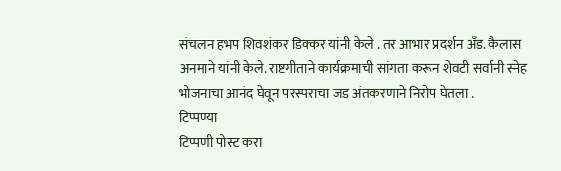संचलन हभप शिवशंकर डिक्कर यांनी केले . तर आभार प्रदर्शन अँड. कैलास अनमाने यांनी केले. राष्टगीताने कार्यक्रमाची सांगता करून शेवटी सर्वानी स्नेह भोजनाचा आनंद घेवून परस्पराचा जड अंतकरणाने निरोप घेतला .
टिप्पण्या
टिप्पणी पोस्ट करा